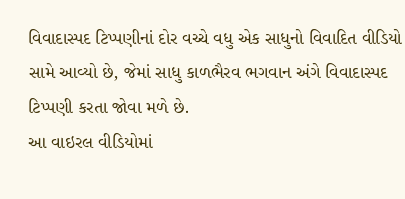વિવાદાસ્પદ ટિપ્પણીનાં દોર વચ્ચે વધુ એક સાધુનો વિવાદિત વીડિયો સામે આવ્યો છે, જેમાં સાધુ કાળભૈરવ ભગવાન અંગે વિવાદાસ્પદ ટિપ્પણી કરતા જોવા મળે છે.
આ વાઇરલ વીડિયોમાં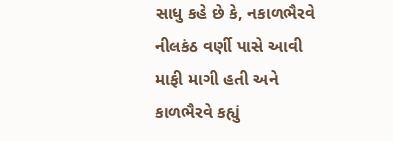સાધુ કહે છે કે, નકાળભૈરવે નીલકંઠ વર્ણી પાસે આવી માફી માગી હતી અને કાળભૈરવે કહ્યું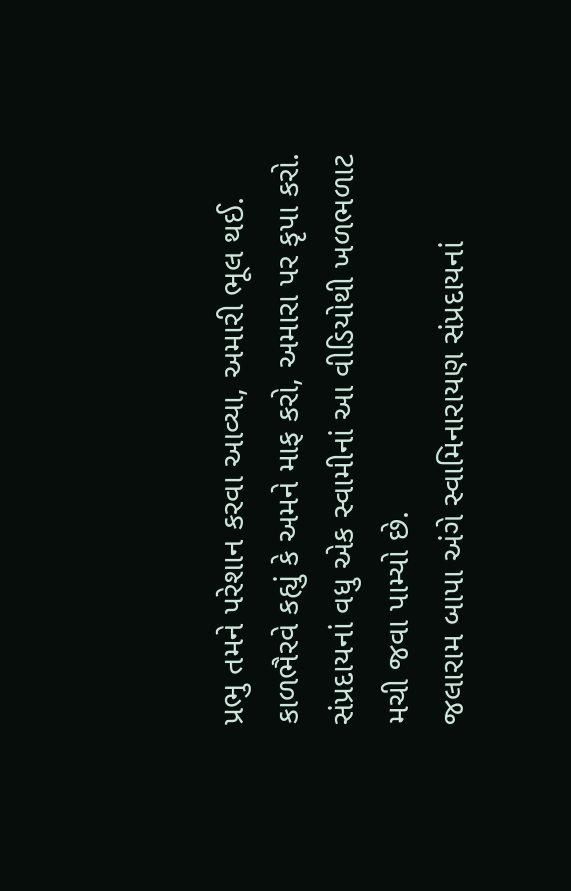પ્રભુ તમને પરેશાન કરવા આવ્યા, અમારી ભૂલ થઈ. કાળભૈરવે કહ્યું કે અમને માફ કરો, અમારા પર કૃપા કરો.
સંપ્રદાયનાં વધુ એક સ્વામીનાં આ વીડિયોથી ખળભળાટ મચી જવા પામ્યો છે.
જલારામ બાપા અંગે સ્વામિનારાયણ સંપ્રદાયનાં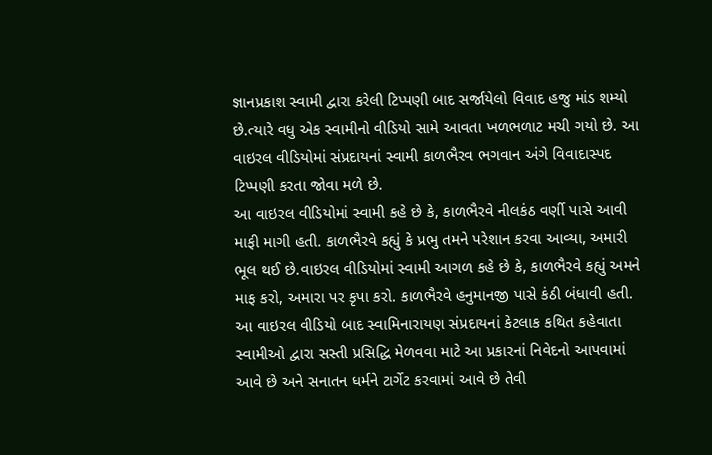જ્ઞાનપ્રકાશ સ્વામી દ્વારા કરેલી ટિપ્પણી બાદ સર્જાયેલો વિવાદ હજુ માંડ શમ્યો છે.ત્યારે વધુ એક સ્વામીનો વીડિયો સામે આવતા ખળભળાટ મચી ગયો છે. આ વાઇરલ વીડિયોમાં સંપ્રદાયનાં સ્વામી કાળભૈરવ ભગવાન અંગે વિવાદાસ્પદ ટિપ્પણી કરતા જોવા મળે છે.
આ વાઇરલ વીડિયોમાં સ્વામી કહે છે કે, કાળભૈરવે નીલકંઠ વર્ણી પાસે આવી માફી માગી હતી. કાળભૈરવે કહ્યું કે પ્રભુ તમને પરેશાન કરવા આવ્યા, અમારી ભૂલ થઈ છે.વાઇરલ વીડિયોમાં સ્વામી આગળ કહે છે કે, કાળભૈરવે કહ્યું અમને માફ કરો, અમારા પર કૃપા કરો. કાળભૈરવે હનુમાનજી પાસે કંઠી બંધાવી હતી.
આ વાઇરલ વીડિયો બાદ સ્વામિનારાયણ સંપ્રદાયનાં કેટલાક કથિત કહેવાતા સ્વામીઓ દ્વારા સસ્તી પ્રસિદ્ધિ મેળવવા માટે આ પ્રકારનાં નિવેદનો આપવામાં આવે છે અને સનાતન ધર્મને ટાર્ગેટ કરવામાં આવે છે તેવી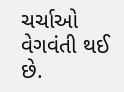ચર્ચાઓ વેગવંતી થઈ છે.